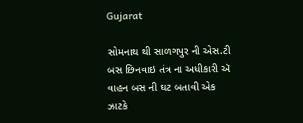Gujarat

સોમનાથ થી સાળગપુર ની એસ.ટી બસ છિનવાઇ તંત્ર ના અધીકારી ઍ વાહન બસ ની ઘટ બતાવી એક ઝાટકે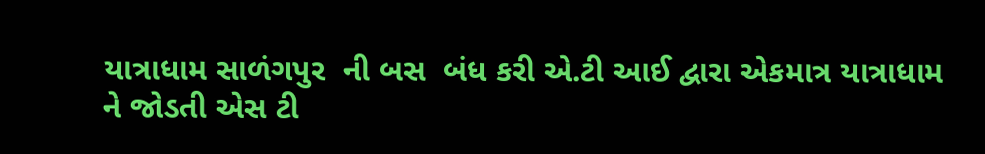યાત્રાધામ સાળંગપુર  ની બસ  બંધ કરી એ.ટી આઈ દ્વારા એકમાત્ર યાત્રાધામ ને જોડતી એસ ટી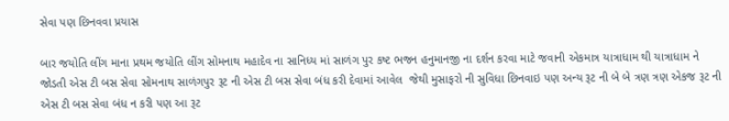સેવા પણ છિનવવા પ્રયાસ

બાર જયોતિ લીંગ માના પ્રથમ જયોતિ લીંગ સોમનાથ મહાદેવ ના સાનિધ્ય માં સાળંગ પુર કષ્ટ ભજન હનુમાનજી ના દર્શન કરવા માટે જવાની એકમાત્ર યાત્રાધામ થી યાત્રાધામ ને જોડતી એસ ટી બસ સેવા સોમનાથ સાળંગપુર રૂટ ની એસ ટી બસ સેવા બંધ કરી દેવામાં આવેલ  જેથી મુસાફરો ની સુવિધા છિનવાઇ પણ અન્ય રૂટ ની બે બે ત્રણ ત્રણ એકજ રૂટ ની એસ ટી બસ સેવા બંધ ન કરી પણ આ રૂટ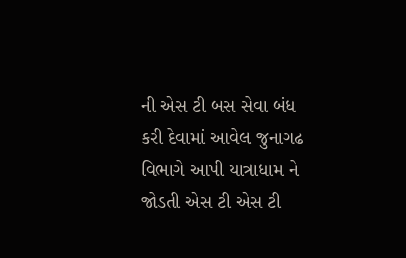ની એસ ટી બસ સેવા બંધ કરી દેવામાં આવેલ જુનાગઢ વિભાગે આપી યાત્રાધામ ને જોડતી એસ ટી એસ ટી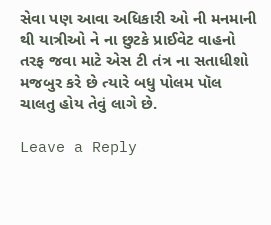સેવા પણ આવા અધિકારી ઓ ની મનમાની થી યાત્રીઓ ને ના છુટકે પ્રાઈવેટ વાહનો તરફ જવા માટે એસ ટી તંત્ર ના સતાધીશો મજબુર કરે છે ત્યારે બધુ પોલમ પૉલ ચાલતુ હોય તેવું લાગે છે.

Leave a Reply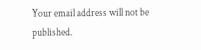Your email address will not be published.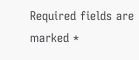Required fields are marked *